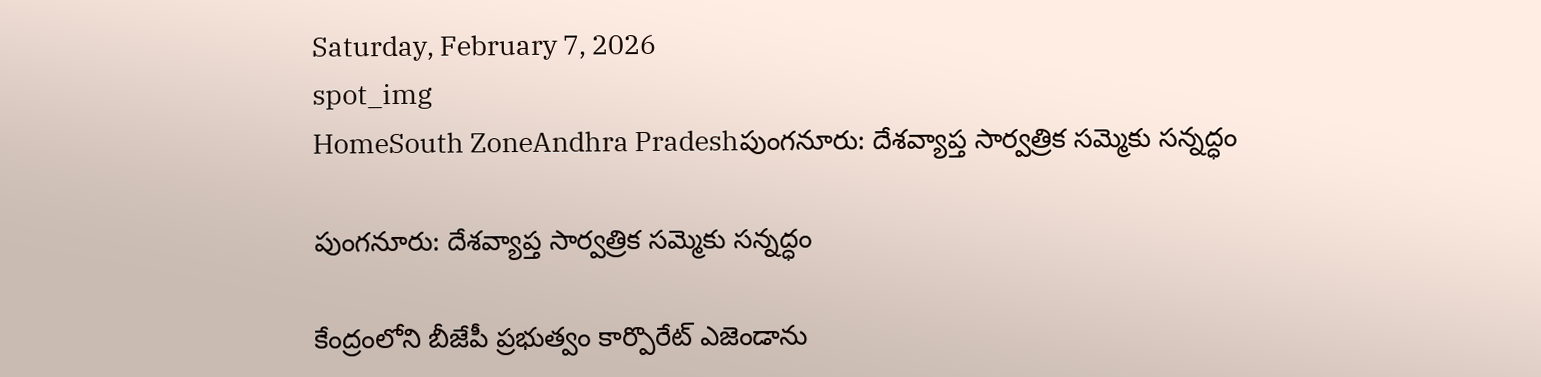Saturday, February 7, 2026
spot_img
HomeSouth ZoneAndhra Pradeshపుంగనూరు: దేశవ్యాప్త సార్వత్రిక సమ్మెకు సన్నద్ధం

పుంగనూరు: దేశవ్యాప్త సార్వత్రిక సమ్మెకు సన్నద్ధం

కేంద్రంలోని బీజేపీ ప్రభుత్వం కార్పొరేట్ ఎజెండాను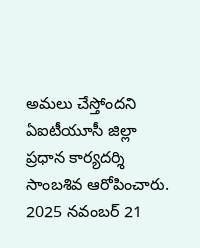అమలు చేస్తోందని ఏఐటీయూసీ జిల్లా ప్రధాన కార్యదర్శి సాంబశివ ఆరోపించారు. 2025 నవంబర్ 21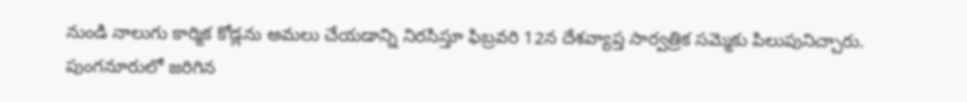నుండి నాలుగు కార్మిక కోడ్లను అమలు చేయడాన్ని నిరసిస్తూ ఫిబ్రవరి 12న దేశవ్యాప్త సార్వత్రిక సమ్మెకు పిలుపునిచ్చారు. పుంగనూరులో జరిగిన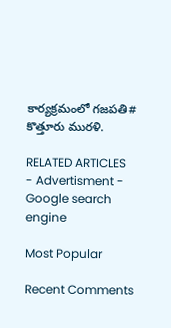కార్యక్రమంలో గజపతి# కొత్తూరు మురళి.

RELATED ARTICLES
- Advertisment -
Google search engine

Most Popular

Recent Comments